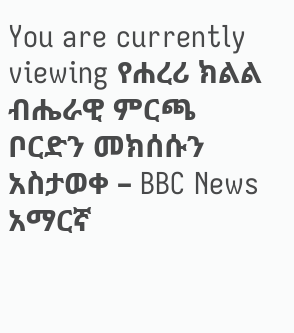You are currently viewing የሐረሪ ክልል ብሔራዊ ምርጫ ቦርድን መክሰሱን አስታወቀ – BBC News አማርኛ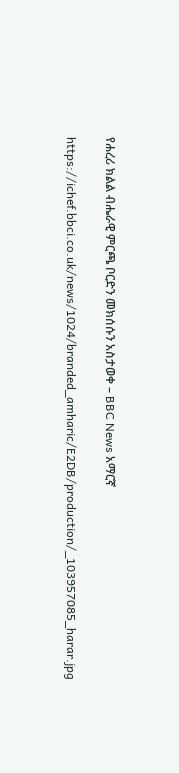የሐረሪ ክልል ብሔራዊ ምርጫ ቦርድን መክሰሱን አስታወቀ – BBC News አማርኛ

https://ichef.bbci.co.uk/news/1024/branded_amharic/E2DB/production/_103957085_harar.jpg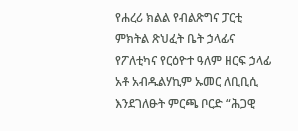የሐረሪ ክልል የብልጽግና ፓርቲ ምክትል ጽህፈት ቤት ኃላፊና የፖለቲካና የርዕዮተ ዓለም ዘርፍ ኃላፊ አቶ አብዱልሃኪም ኡመር ለቢቢሲ እንደገለፁት ምርጫ ቦርድ “ሕጋዊ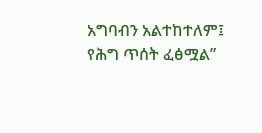አግባብን አልተከተለም፤ የሕግ ጥሰት ፈፅሟል”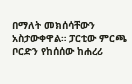በማለት መክሰሳቸውን አስታውቀዋል። ፓርቲው ምርጫ ቦርድን የከሰሰው ከሐረሪ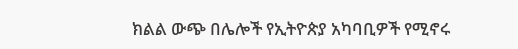ክልል ውጭ በሌሎች የኢትዮጵያ አካባቢዎች የሚኖሩ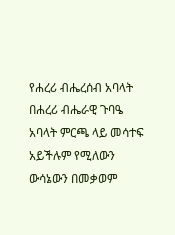የሐረሪ ብሔረሰብ አባላት በሐረሪ ብሔራዊ ጉባዔ አባላት ምርጫ ላይ መሳተፍ አይችሉም የሚለውን ውሳኔውን በመቃወም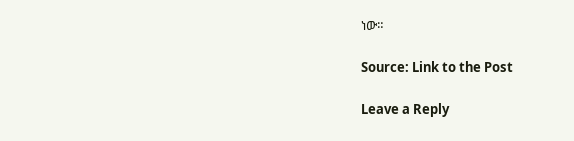ነው።

Source: Link to the Post

Leave a Reply